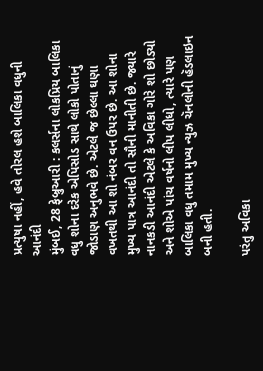પ્રત્યુષા નહીં, હવે તોરલ હશે બાલિકા વધુની આનંદી
મુંબઈ, 28 ફેબ્રુઆરી : કલર્સના લોકપ્રિય બાલિકા વધુ શોના દરેક એપિસોડ સાથે લોકો પોતાનું જોડાણ અનુભવે છે. એટલે જ છેલ્લા ઘણા વખતથી આ શો નંબર વન ઉપર છે. આ શોના મુખ્ય પાત્ર આનંદી તો સૌની માનીતી છે. જ્યારે નાનકડી આનંદી એટલે કે અવિકા ગોરે શો છોડ્યો અને શોએ પાંચ વર્ષનો લીપ લીધો, ત્યારે પણ બાલિકા વધુ તમામ મુખ્ય ન્યુઝ ચૅનલોની હૅડલાઇન બની હતી.

પરંતુ અવિકા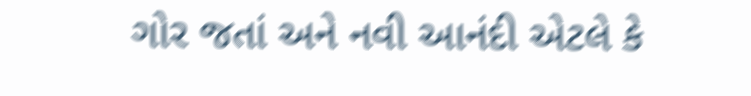ગોર જતાં અને નવી આનંદી એટલે કે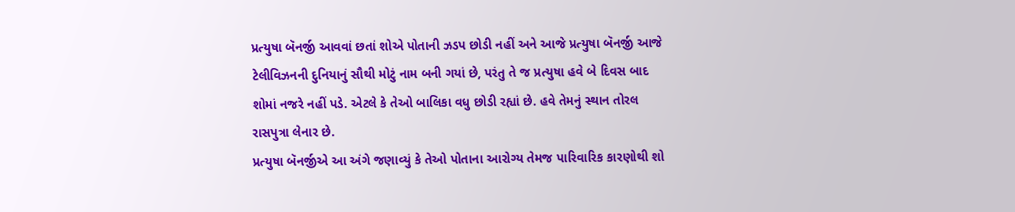પ્રત્યુષા બૅનર્જી આવવાં છતાં શોએ પોતાની ઝડપ છોડી નહીં અને આજે પ્રત્યુષા બૅનર્જી આજે ટેલીવિઝનની દુનિયાનું સૌથી મોટું નામ બની ગયાં છે, પરંતુ તે જ પ્રત્યુષા હવે બે દિવસ બાદ શોમાં નજરે નહીં પડે. એટલે કે તેઓ બાલિકા વધુ છોડી રહ્યાં છે. હવે તેમનું સ્થાન તોરલ રાસપુત્રા લેનાર છે.
પ્રત્યુષા બૅનર્જીએ આ અંગે જણાવ્યું કે તેઓ પોતાના આરોગ્ય તેમજ પારિવારિક કારણોથી શો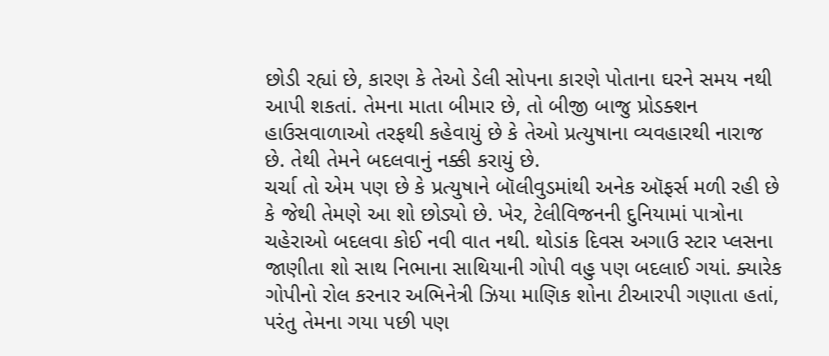છોડી રહ્યાં છે, કારણ કે તેઓ ડેલી સોપના કારણે પોતાના ઘરને સમય નથી આપી શકતાં. તેમના માતા બીમાર છે, તો બીજી બાજુ પ્રોડક્શન હાઉસવાળાઓ તરફથી કહેવાયું છે કે તેઓ પ્રત્યુષાના વ્યવહારથી નારાજ છે. તેથી તેમને બદલવાનું નક્કી કરાયું છે.
ચર્ચા તો એમ પણ છે કે પ્રત્યુષાને બૉલીવુડમાંથી અનેક ઑફર્સ મળી રહી છે કે જેથી તેમણે આ શો છોડ્યો છે. ખેર, ટેલીવિજનની દુનિયામાં પાત્રોના ચહેરાઓ બદલવા કોઈ નવી વાત નથી. થોડાંક દિવસ અગાઉ સ્ટાર પ્લસના જાણીતા શો સાથ નિભાના સાથિયાની ગોપી વહુ પણ બદલાઈ ગયાં. ક્યારેક ગોપીનો રોલ કરનાર અભિનેત્રી ઝિયા માણિક શોના ટીઆરપી ગણાતા હતાં, પરંતુ તેમના ગયા પછી પણ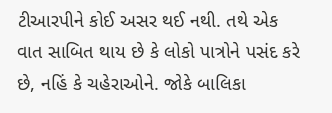ટીઆરપીને કોઈ અસર થઈ નથી. તથે એક વાત સાબિત થાય છે કે લોકો પાત્રોને પસંદ કરે છે, નહિં કે ચહેરાઓને. જોકે બાલિકા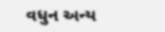વધુન અન્ય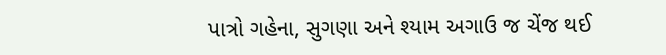પાત્રો ગહેના, સુગણા અને શ્યામ અગાઉ જ ચેંજ થઈ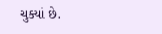ચુક્યાં છે.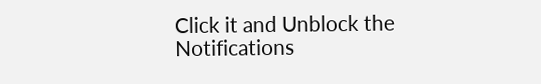Click it and Unblock the Notifications